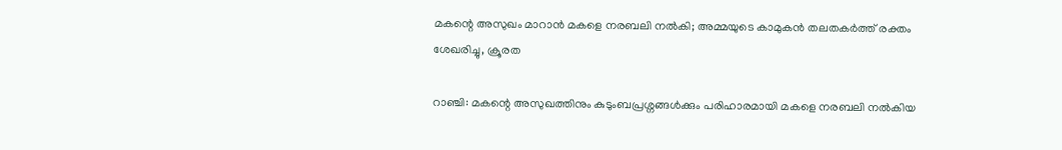മകന്റെ അസുഖം മാറാൻ മകളെ നരബലി നൽകി; അമ്മയുടെ കാമുകൻ തലതകർത്ത് രക്തം ശേഖരിച്ചു, ക്രൂരത

റാഞ്ചി: മകന്റെ അസുഖത്തിനും കുടുംബപ്രശ്നങ്ങൾക്കും പരിഹാരമായി മകളെ നരബലി നൽകിയ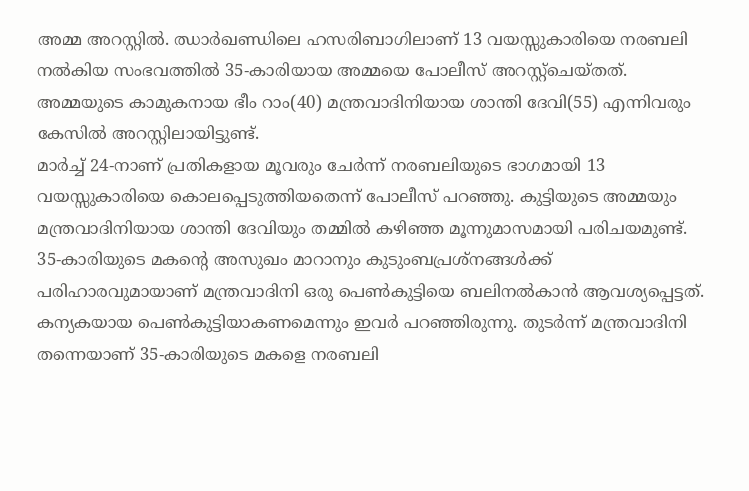അമ്മ അറസ്റ്റിൽ. ഝാർഖണ്ഡിലെ ഹസരിബാഗിലാണ് 13 വയസ്സുകാരിയെ നരബലി നൽകിയ സംഭവത്തിൽ 35-കാരിയായ അമ്മയെ പോലീസ് അറസ്റ്റ്ചെയ്തത്. അമ്മയുടെ കാമുകനായ ഭീം റാം(40) മന്ത്രവാദിനിയായ ശാന്തി ദേവി(55) എന്നിവരും കേസിൽ അറസ്റ്റിലായിട്ടുണ്ട്.
മാർച്ച് 24-നാണ് പ്രതികളായ മൂവരും ചേർന്ന് നരബലിയുടെ ഭാഗമായി 13 വയസ്സുകാരിയെ കൊലപ്പെടുത്തിയതെന്ന് പോലീസ് പറഞ്ഞു. കുട്ടിയുടെ അമ്മയും മന്ത്രവാദിനിയായ ശാന്തി ദേവിയും തമ്മിൽ കഴിഞ്ഞ മൂന്നുമാസമായി പരിചയമുണ്ട്. 35-കാരിയുടെ മകന്റെ അസുഖം മാറാനും കുടുംബപ്രശ്നങ്ങൾക്ക് പരിഹാരവുമായാണ് മന്ത്രവാദിനി ഒരു പെൺകുട്ടിയെ ബലിനൽകാൻ ആവശ്യപ്പെട്ടത്. കന്യകയായ പെൺകുട്ടിയാകണമെന്നും ഇവർ പറഞ്ഞിരുന്നു. തുടർന്ന് മന്ത്രവാദിനി തന്നെയാണ് 35-കാരിയുടെ മകളെ നരബലി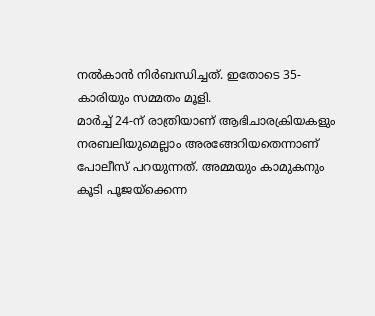നൽകാൻ നിർബന്ധിച്ചത്. ഇതോടെ 35-കാരിയും സമ്മതം മൂളി.
മാർച്ച് 24-ന് രാത്രിയാണ് ആഭിചാരക്രിയകളും നരബലിയുമെല്ലാം അരങ്ങേറിയതെന്നാണ് പോലീസ് പറയുന്നത്. അമ്മയും കാമുകനും കൂടി പൂജയ്ക്കെന്ന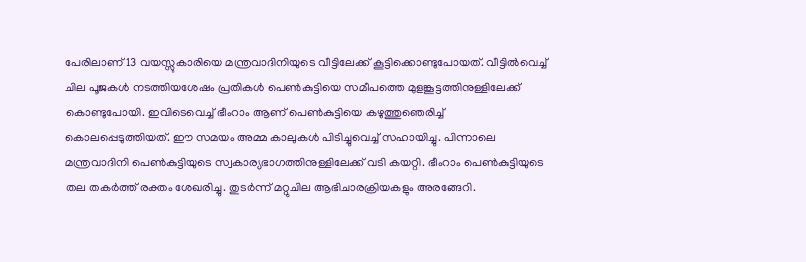പേരിലാണ് 13 വയസ്സുകാരിയെ മന്ത്രവാദിനിയുടെ വീട്ടിലേക്ക് കൂട്ടിക്കൊണ്ടുപോയത്. വീട്ടിൽവെച്ച് ചില പൂജകൾ നടത്തിയശേഷം പ്രതികൾ പെൺകുട്ടിയെ സമീപത്തെ മുളങ്കൂട്ടത്തിനുള്ളിലേക്ക് കൊണ്ടുപോയി. ഇവിടെവെച്ച് ഭീംറാം ആണ് പെൺകുട്ടിയെ കഴുത്തുഞെരിച്ച് കൊലപ്പെടുത്തിയത്. ഈ സമയം അമ്മ കാലുകൾ പിടിച്ചുവെച്ച് സഹായിച്ചു. പിന്നാലെ മന്ത്രവാദിനി പെൺകുട്ടിയുടെ സ്വകാര്യഭാഗത്തിനുള്ളിലേക്ക് വടി കയറ്റി. ഭീംറാം പെൺകുട്ടിയുടെ തല തകർത്ത് രക്തം ശേഖരിച്ചു. തുടർന്ന് മറ്റുചില ആഭിചാരക്രിയകളും അരങ്ങേറി.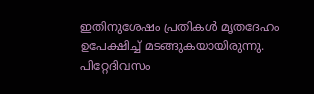ഇതിനുശേഷം പ്രതികൾ മൃതദേഹം ഉപേക്ഷിച്ച് മടങ്ങുകയായിരുന്നു. പിറ്റേദിവസം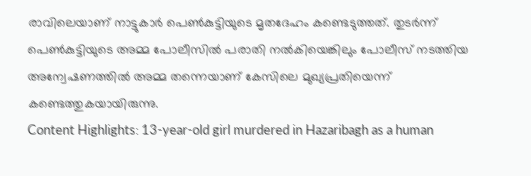രാവിലെയാണ് നാട്ടുകാർ പെൺകുട്ടിയുടെ മൃതദേഹം കണ്ടെടുത്തത്. തുടർന്ന് പെൺകുട്ടിയുടെ അമ്മ പോലീസിൽ പരാതി നൽകിയെങ്കിലും പോലീസ് നടത്തിയ അന്വേഷണത്തിൽ അമ്മ തന്നെയാണ് കേസിലെ മുഖ്യപ്രതിയെന്ന് കണ്ടെത്തുകയായിരുന്നു.
Content Highlights: 13-year-old girl murdered in Hazaribagh as a human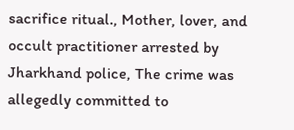sacrifice ritual., Mother, lover, and occult practitioner arrested by Jharkhand police, The crime was allegedly committed to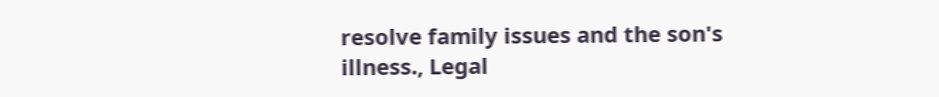resolve family issues and the son's illness., Legal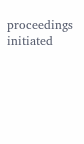proceedings initiated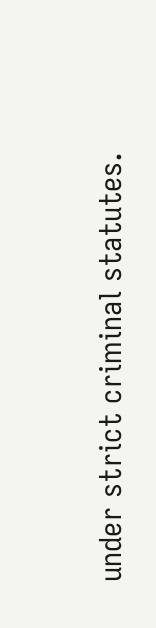under strict criminal statutes.